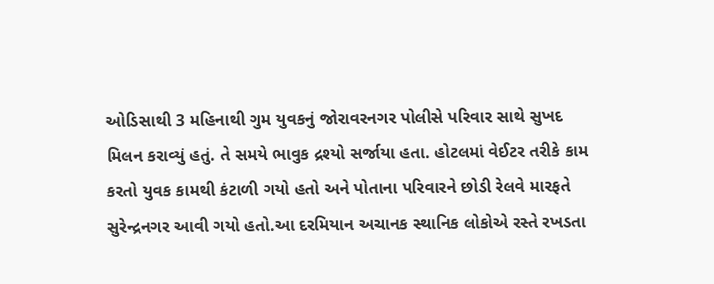ઓડિસાથી 3 મહિનાથી ગુમ યુવકનું જોરાવરનગર પોલીસે પરિવાર સાથે સુખદ મિલન કરાવ્યું હતું. તે સમયે ભાવુક દ્રશ્યો સર્જાયા હતા. હોટલમાં વેઈટર તરીકે કામ કરતો યુવક કામથી કંટાળી ગયો હતો અને પોતાના પરિવારને છોડી રેલવે મારફતે સુરેન્દ્રનગર આવી ગયો હતો.આ દરમિયાન અચાનક સ્થાનિક લોકોએ રસ્તે રખડતા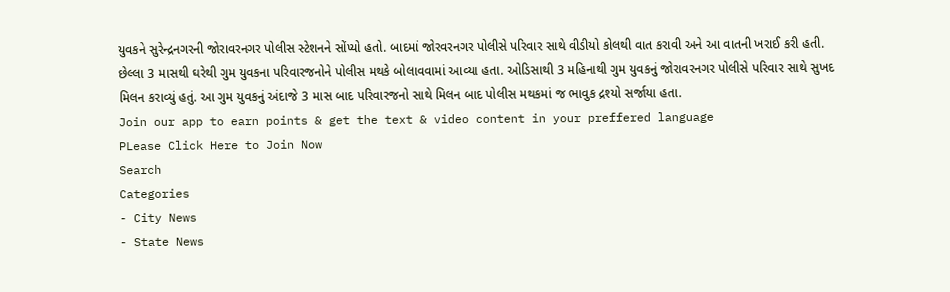યુવકને સુરેન્દ્રનગરની જોરાવરનગર પોલીસ સ્ટેશનને સોંપ્યો હતો. બાદમાં જોરવરનગર પોલીસે પરિવાર સાથે વીડીયો કોલથી વાત કરાવી અને આ વાતની ખરાઈ કરી હતી. છેલ્લા 3 માસથી ઘરેથી ગુમ યુવકના પરિવારજનોને પોલીસ મથકે બોલાવવામાં આવ્યા હતા. ઓડિસાથી 3 મહિનાથી ગુમ યુવકનું જોરાવરનગર પોલીસે પરિવાર સાથે સુખદ મિલન કરાવ્યું હતું. આ ગુમ યુવકનું અંદાજે 3 માસ બાદ પરિવારજનો સાથે મિલન બાદ પોલીસ મથકમાં જ ભાવુક દ્રશ્યો સર્જાયા હતા.
Join our app to earn points & get the text & video content in your preffered language
PLease Click Here to Join Now
Search
Categories
- City News
- State News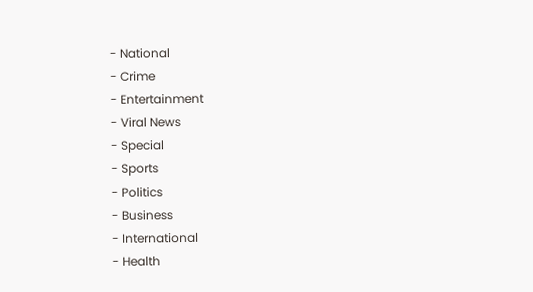- National
- Crime
- Entertainment
- Viral News
- Special
- Sports
- Politics
- Business
- International
- Health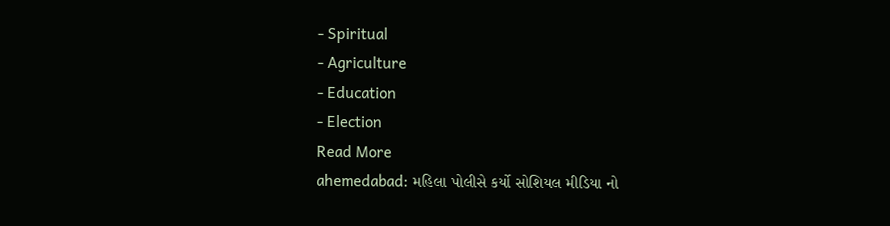- Spiritual
- Agriculture
- Education
- Election
Read More
ahemedabad: મહિલા પોલીસે કર્યો સોશિયલ મીડિયા નો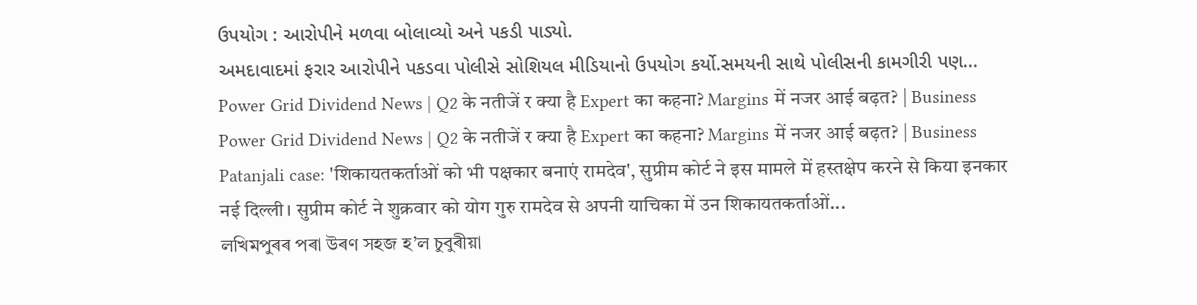ઉપયોગ : આરોપીને મળવા બોલાવ્યો અને પકડી પાડ્યો.
અમદાવાદમાં ફરાર આરોપીને પકડવા પોલીસે સોશિયલ મીડિયાનો ઉપયોગ કર્યો.સમયની સાથે પોલીસની કામગીરી પણ...
Power Grid Dividend News | Q2 के नतीजें र क्या है Expert का कहना? Margins में नजर आई बढ़त? | Business
Power Grid Dividend News | Q2 के नतीजें र क्या है Expert का कहना? Margins में नजर आई बढ़त? | Business
Patanjali case: 'शिकायतकर्ताओं को भी पक्षकार बनाएं रामदेव', सुप्रीम कोर्ट ने इस मामले में हस्तक्षेप करने से किया इनकार
नई दिल्ली। सुप्रीम कोर्ट ने शुक्रवार को योग गुरु रामदेव से अपनी याचिका में उन शिकायतकर्ताओं...
লখিমপুৰৰ পৰা উৰণ সহজ হ’ল চুবুৰীয়া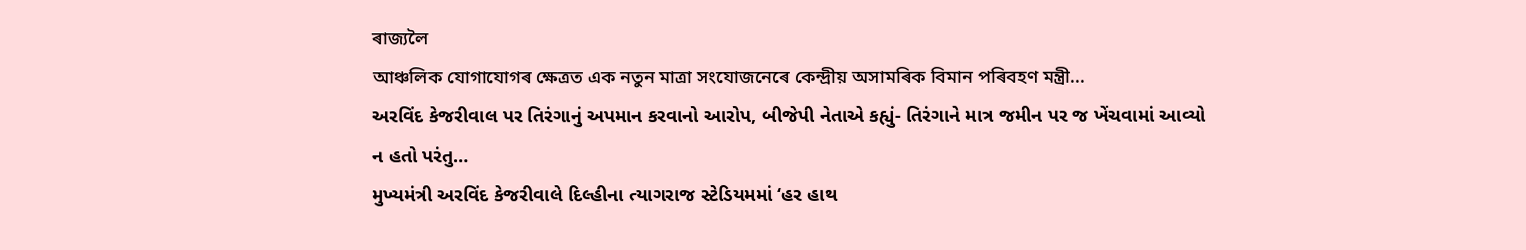ৰাজ্যলৈ
আঞ্চলিক যোগাযোগৰ ক্ষেত্ৰত এক নতুন মাত্ৰা সংযোজনেৰে কেন্দ্ৰীয় অসামৰিক বিমান পৰিবহণ মন্ত্ৰী...
અરવિંદ કેજરીવાલ પર તિરંગાનું અપમાન કરવાનો આરોપ, બીજેપી નેતાએ કહ્યું- તિરંગાને માત્ર જમીન પર જ ખેંચવામાં આવ્યો ન હતો પરંતુ…
મુખ્યમંત્રી અરવિંદ કેજરીવાલે દિલ્હીના ત્યાગરાજ સ્ટેડિયમમાં ‘હર હાથ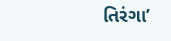તિરંગા’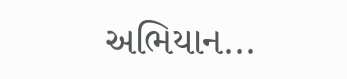અભિયાન...